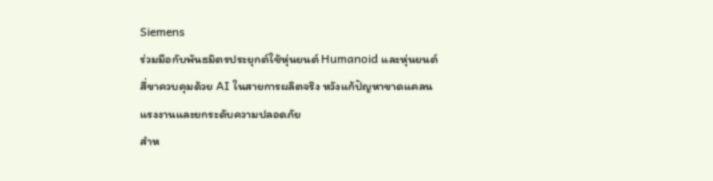Siemens
ร่วมมือกับพันธมิตรประยุกต์ใช้หุ่นยนต์ Humanoid และหุ่นยนต์สี่ขาควบคุมด้วย AI ในสายการผลิตจริง หวังแก้ปัญหาขาดแคลนแรงงานและยกระดับความปลอดภัย
สำห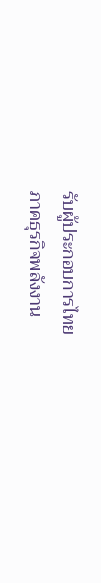รับผู้ประกอบการไทย
ภาคธุรกิจพลังงาน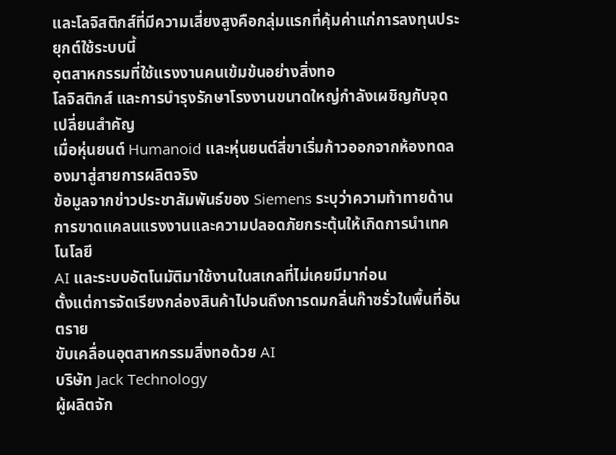และโลจิสติกส์ที่มีความเสี่ยงสูงคือกลุ่มแรกที่คุ้มค่าแก่การลงทุนประยุกต์ใช้ระบบนี้
อุตสาหกรรมที่ใช้แรงงานคนเข้มข้นอย่างสิ่งทอ
โลจิสติกส์ และการบำรุงรักษาโรงงานขนาดใหญ่กำลังเผชิญกับจุดเปลี่ยนสำคัญ
เมื่อหุ่นยนต์ Humanoid และหุ่นยนต์สี่ขาเริ่มก้าวออกจากห้องทดลองมาสู่สายการผลิตจริง
ข้อมูลจากข่าวประชาสัมพันธ์ของ Siemens ระบุว่าความท้าทายด้านการขาดแคลนแรงงานและความปลอดภัยกระตุ้นให้เกิดการนำเทคโนโลยี
AI และระบบอัตโนมัติมาใช้งานในสเกลที่ไม่เคยมีมาก่อน
ตั้งแต่การจัดเรียงกล่องสินค้าไปจนถึงการดมกลิ่นก๊าซรั่วในพื้นที่อันตราย
ขับเคลื่อนอุตสาหกรรมสิ่งทอด้วย AI
บริษัท Jack Technology
ผู้ผลิตจัก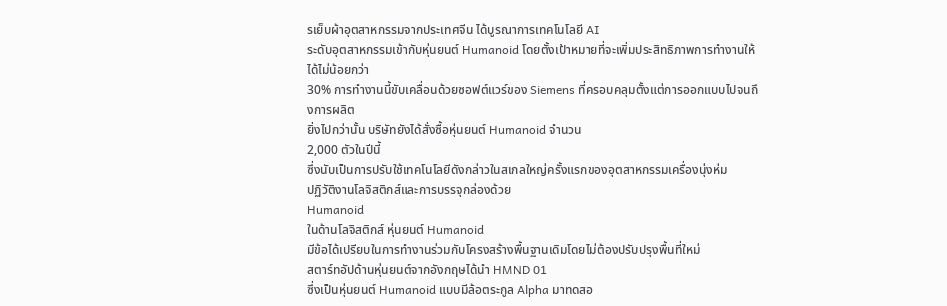รเย็บผ้าอุตสาหกรรมจากประเทศจีน ได้บูรณาการเทคโนโลยี AI
ระดับอุตสาหกรรมเข้ากับหุ่นยนต์ Humanoid โดยตั้งเป้าหมายที่จะเพิ่มประสิทธิภาพการทำงานให้ได้ไม่น้อยกว่า
30% การทำงานนี้ขับเคลื่อนด้วยซอฟต์แวร์ของ Siemens ที่ครอบคลุมตั้งแต่การออกแบบไปจนถึงการผลิต
ยิ่งไปกว่านั้น บริษัทยังได้สั่งซื้อหุ่นยนต์ Humanoid จำนวน
2,000 ตัวในปีนี้
ซึ่งนับเป็นการปรับใช้เทคโนโลยีดังกล่าวในสเกลใหญ่ครั้งแรกของอุตสาหกรรมเครื่องนุ่งห่ม
ปฏิวัติงานโลจิสติกส์และการบรรจุกล่องด้วย
Humanoid
ในด้านโลจิสติกส์ หุ่นยนต์ Humanoid
มีข้อได้เปรียบในการทำงานร่วมกับโครงสร้างพื้นฐานเดิมโดยไม่ต้องปรับปรุงพื้นที่ใหม่
สตาร์ทอัปด้านหุ่นยนต์จากอังกฤษได้นำ HMND 01
ซึ่งเป็นหุ่นยนต์ Humanoid แบบมีล้อตระกูล Alpha มาทดสอ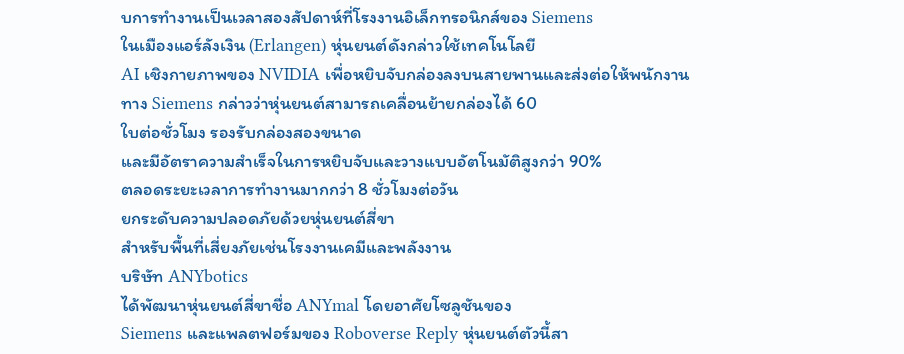บการทำงานเป็นเวลาสองสัปดาห์ที่โรงงานอิเล็กทรอนิกส์ของ Siemens
ในเมืองแอร์ลังเงิน (Erlangen) หุ่นยนต์ดังกล่าวใช้เทคโนโลยี
AI เชิงกายภาพของ NVIDIA เพื่อหยิบจับกล่องลงบนสายพานและส่งต่อให้พนักงาน
ทาง Siemens กล่าวว่าหุ่นยนต์สามารถเคลื่อนย้ายกล่องได้ 60
ใบต่อชั่วโมง รองรับกล่องสองขนาด
และมีอัตราความสำเร็จในการหยิบจับและวางแบบอัตโนมัติสูงกว่า 90%
ตลอดระยะเวลาการทำงานมากกว่า 8 ชั่วโมงต่อวัน
ยกระดับความปลอดภัยด้วยหุ่นยนต์สี่ขา
สำหรับพื้นที่เสี่ยงภัยเช่นโรงงานเคมีและพลังงาน
บริษัท ANYbotics
ได้พัฒนาหุ่นยนต์สี่ขาชื่อ ANYmal โดยอาศัยโซลูชันของ
Siemens และแพลตฟอร์มของ Roboverse Reply หุ่นยนต์ตัวนี้สา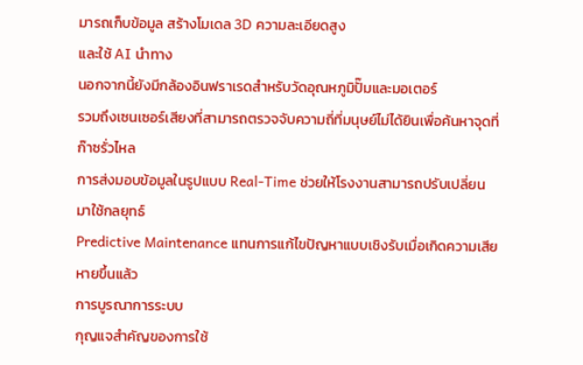มารถเก็บข้อมูล สร้างโมเดล 3D ความละเอียดสูง
และใช้ AI นำทาง
นอกจากนี้ยังมีกล้องอินฟราเรดสำหรับวัดอุณหภูมิปั๊มและมอเตอร์
รวมถึงเซนเซอร์เสียงที่สามารถตรวจจับความถี่ที่มนุษย์ไม่ได้ยินเพื่อค้นหาจุดที่ก๊าซรั่วไหล
การส่งมอบข้อมูลในรูปแบบ Real-Time ช่วยให้โรงงานสามารถปรับเปลี่ยนมาใช้กลยุทธ์
Predictive Maintenance แทนการแก้ไขปัญหาแบบเชิงรับเมื่อเกิดความเสียหายขึ้นแล้ว
การบูรณาการระบบ
กุญแจสำคัญของการใช้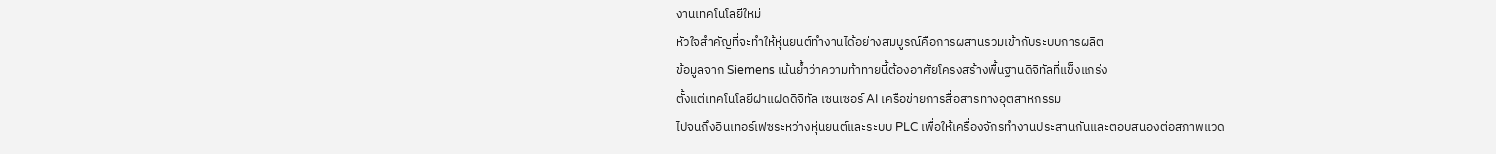งานเทคโนโลยีใหม่
หัวใจสำคัญที่จะทำให้หุ่นยนต์ทำงานได้อย่างสมบูรณ์คือการผสานรวมเข้ากับระบบการผลิต
ข้อมูลจาก Siemens เน้นย้ำว่าความท้าทายนี้ต้องอาศัยโครงสร้างพื้นฐานดิจิทัลที่แข็งแกร่ง
ตั้งแต่เทคโนโลยีฝาแฝดดิจิทัล เซนเซอร์ AI เครือข่ายการสื่อสารทางอุตสาหกรรม
ไปจนถึงอินเทอร์เฟซระหว่างหุ่นยนต์และระบบ PLC เพื่อให้เครื่องจักรทำงานประสานกันและตอบสนองต่อสภาพแวด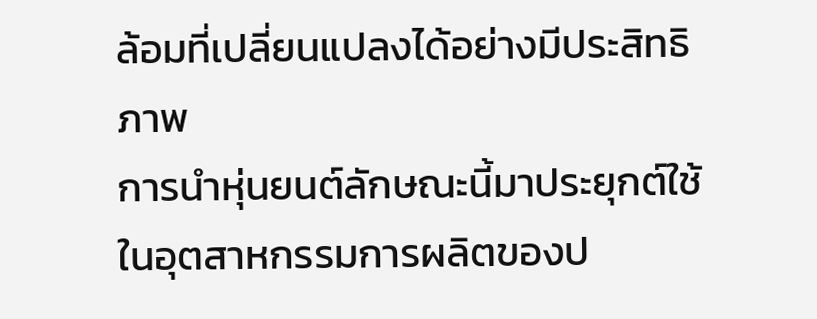ล้อมที่เปลี่ยนแปลงได้อย่างมีประสิทธิภาพ
การนำหุ่นยนต์ลักษณะนี้มาประยุกต์ใช้ในอุตสาหกรรมการผลิตของป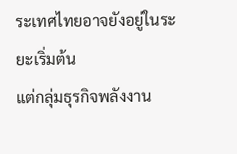ระเทศไทยอาจยังอยู่ในระยะเริ่มต้น
แต่กลุ่มธุรกิจพลังงาน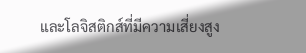และโลจิสติกส์ที่มีความเสี่ยงสูง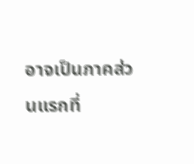อาจเป็นภาคส่วนแรกที่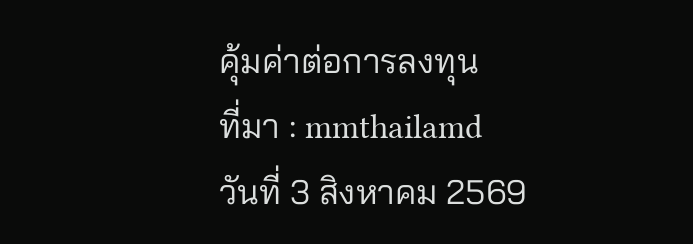คุ้มค่าต่อการลงทุน
ที่มา : mmthailamd
วันที่ 3 สิงหาคม 2569